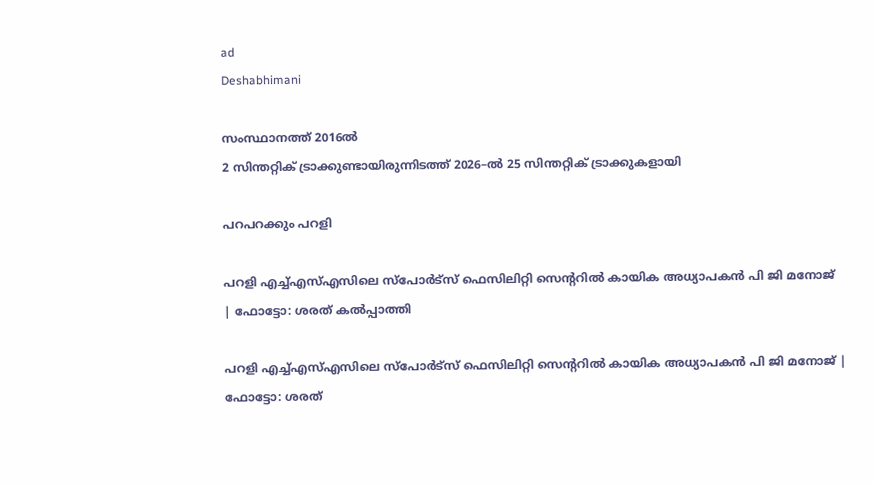ad
Deshabhimani

സംസ്ഥാനത്ത്‌ 2016ല്‍
2 സിന്തറ്റിക് ട്രാക്കുണ്ടായിരുന്നിടത്ത്‌ 2026–ൽ 25 സിന്തറ്റിക് ട്രാക്കുകളായി

പറപറക്കും പറളി

പറളി എച്ച്എസ്എസിലെ സ്പോർട്സ് ഫെസിലിറ്റി സെന്ററിൽ കായിക അധ്യാപകൻ പി ജി മനോജ്‌
| ഫോട്ടോ: ശരത് കൽപ്പാത്തി

പറളി എച്ച്എസ്എസിലെ സ്പോർട്സ് ഫെസിലിറ്റി സെന്ററിൽ കായിക അധ്യാപകൻ പി ജി മനോജ്‌ | ഫോട്ടോ: ശരത്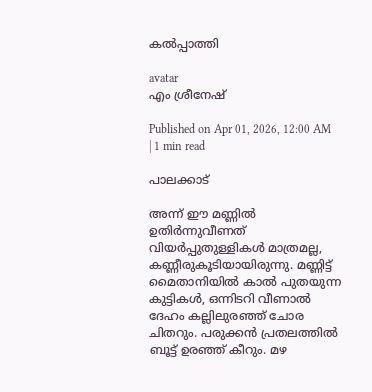കൽപ്പാത്തി

avatar
എം ശ്രീനേഷ്‌

Published on Apr 01, 2026, 12:00 AM | 1 min read

പാലക്കാട്‌

അന്ന്‌ ഇ‍ൗ മണ്ണിൽ ഉതിർന്നുവീണത്‌ വിയർപ്പുതുള്ളികൾ മാത്രമല്ല, കണ്ണീരുകൂടിയായിരുന്നു. മണ്ണിട്ട്‌ മൈതാനിയിൽ കാൽ പുതയുന്ന കുട്ടികൾ, ഒന്നിടറി വീണാൽ ദേഹം കല്ലിലുരഞ്ഞ്‌ ചോര ചിതറും. പരുക്കൻ പ്രതലത്തിൽ ബൂട്ട്‌ ഉരഞ്ഞ്‌ കീറും. മഴ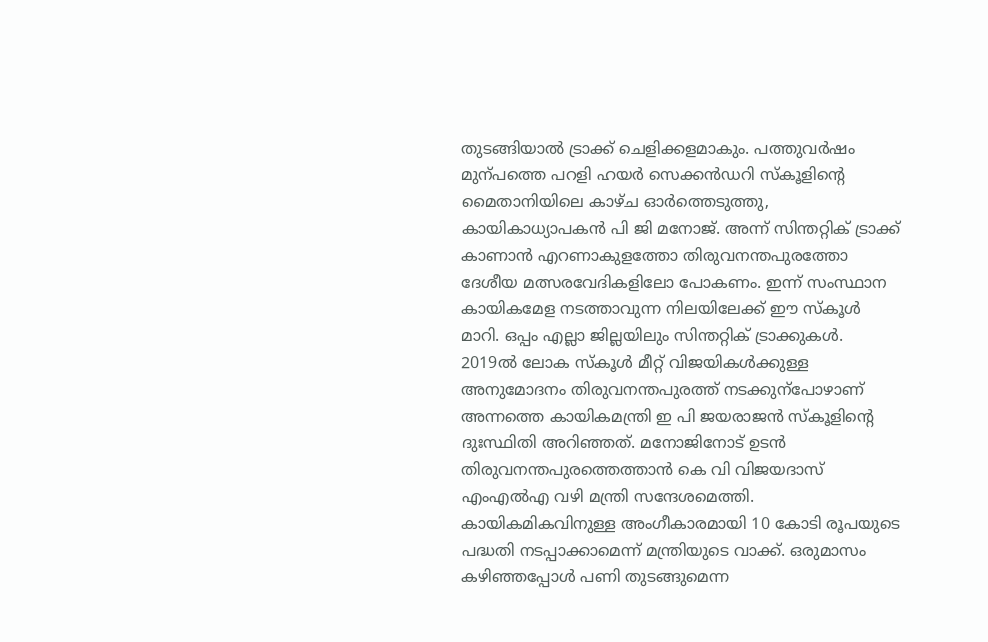തുടങ്ങിയാൽ ട്രാക്ക്‌ ചെളിക്കളമാകും. പത്തുവർഷം മുന്പത്തെ പറളി ഹയർ സെക്കൻഡറി സ്‌കൂളിന്റെ മൈതാനിയിലെ കാഴ്‌ച ഓർത്തെടുത്തു, കായികാധ്യാപകൻ പി ജി മനോജ്‌. അന്ന്‌ സിന്തറ്റിക്‌ ട്രാക്ക്‌ കാണാൻ എറണാകുളത്തോ തിരുവനന്തപുരത്തോ ദേശീയ മത്സരവേദികളിലോ പോകണം. ഇന്ന്‌ സംസ്ഥാന കായികമേള നടത്താവുന്ന നിലയിലേക്ക്‌ ഇ‍ൗ സ്‌കൂൾ മാറി. ഒപ്പം എല്ലാ ജില്ലയിലും സിന്തറ്റിക്‌ ട്രാക്കുകൾ. 2019ൽ ലോക സ്‌കൂൾ മീറ്റ്‌ വിജയികൾക്കുള്ള അനുമോദനം തിരുവനന്തപുരത്ത്‌ നടക്കുന്പോഴാണ്‌ അന്നത്തെ കായികമന്ത്രി ഇ പി ജയരാജൻ സ്‌കൂളിന്റെ ദുഃസ്ഥിതി അറിഞ്ഞത്‌. മനോജിനോട്‌ ഉടൻ തിരുവനന്തപുരത്തെത്താൻ കെ വി വിജയദാസ്‌ എംഎൽഎ വഴി മന്ത്രി സന്ദേശമെത്തി. കായികമികവിനുള്ള അംഗീകാരമായി 10 കോടി രൂപയുടെ പദ്ധതി നടപ്പാക്കാമെന്ന്‌ മന്ത്രിയുടെ വാക്ക്‌. ഒരുമാസം കഴിഞ്ഞപ്പോൾ പണി തുടങ്ങുമെന്ന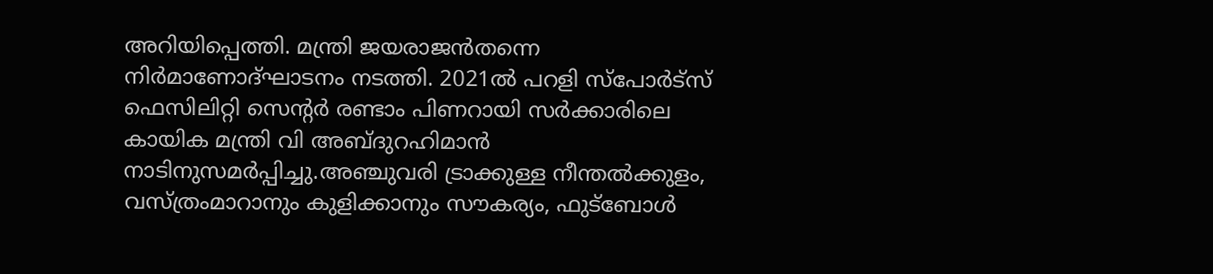അറിയിപ്പെത്തി. മന്ത്രി ജയരാജൻതന്നെ നിർമാണോദ്‌ഘാടനം നടത്തി. 2021ൽ പറളി സ്‌പോർട്‌സ്‌ ഫെസിലിറ്റി സെന്റർ രണ്ടാം പിണറായി സർക്കാരിലെ കായിക മന്ത്രി വി അബ്‌ദുറഹിമാൻ നാടിനുസമർപ്പിച്ചു.അഞ്ചുവരി ട്രാക്കുള്ള നീന്തൽക്കുളം, വസ്‌ത്രംമാറാനും കുളിക്കാനും സൗകര്യം, ഫുട്‌ബോൾ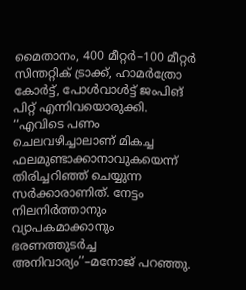മൈതാനം, 400 മീറ്റർ–100 മീറ്റർ സിന്തറ്റിക്‌ ട്രാക്ക്‌, ഹാമർത്രോ കോർട്ട്, പോൾവാൾട്ട്‌ ജംപിങ് പിറ്റ്‌ എന്നിവയൊരുക്കി. ‘‘എവിടെ പണം ചെലവഴിച്ചാലാണ്‌ മികച്ച ഫലമുണ്ടാക്കാനാവുകയെന്ന്‌ തിരിച്ചറിഞ്ഞ്‌ ചെയ്യുന്ന സർക്കാരാണിത്‌. നേട്ടം നിലനിർത്താനും വ്യാപകമാക്കാനും ഭരണത്തുടർച്ച അനിവാര്യം’’–മനോജ്‌ പറഞ്ഞു.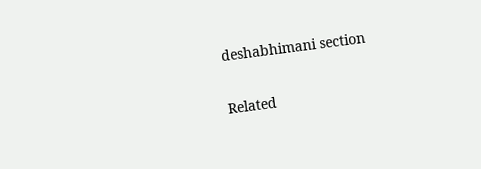deshabhimani section

Related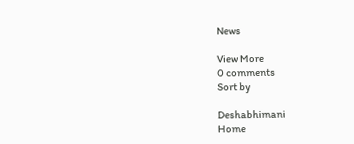News

View More
0 comments
Sort by

Deshabhimani
Home